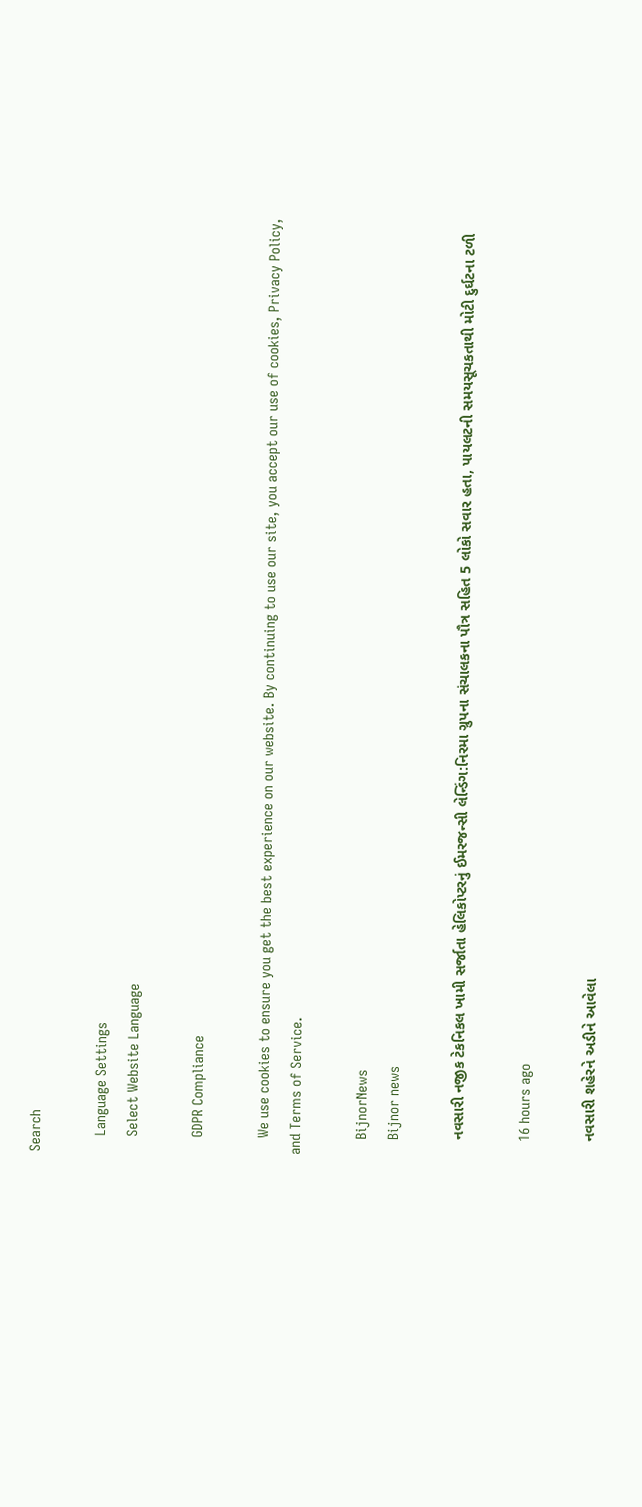Search

    Language Settings
    Select Website Language

    GDPR Compliance

    We use cookies to ensure you get the best experience on our website. By continuing to use our site, you accept our use of cookies, Privacy Policy, and Terms of Service.

    BijnorNews
    Bijnor news

    નવસારી નજીક ટેકનિકલ ખામી સર્જાતા હેલિકોપ્ટરનું ઈમરજન્સી લેન્ડિંગ:નિરમા ગ્રુપના સંચાલકના પૌત્ર સહિત 5 લોકો સવાર હતા, પાયલટની સમયસૂચકતાથી મોટી દુર્ઘટના ટળી

    16 hours ago

    નવસારી શહેરને અડીને આવેલા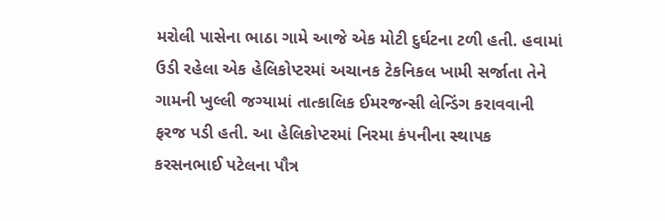મરોલી પાસેના ભાઠા ગામે આજે એક મોટી દુર્ઘટના ટળી હતી. હવામાં ઉડી રહેલા એક હેલિકોપ્ટરમાં અચાનક ટેકનિકલ ખામી સર્જાતા તેને ગામની ખુલ્લી જગ્યામાં તાત્કાલિક ઈમરજન્સી લેન્ડિંગ કરાવવાની ફરજ પડી હતી. આ હેલિકોપ્ટરમાં નિરમા કંપનીના સ્થાપક કરસનભાઈ પટેલના પૌત્ર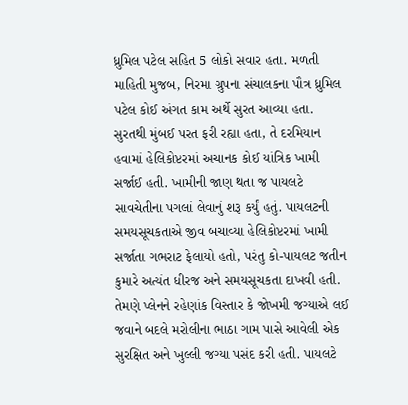ધ્રુમિલ પટેલ સહિત 5 લોકો સવાર હતા. મળતી માહિતી મુજબ, નિરમા ગ્રુપના સંચાલકના પૌત્ર ધ્રુમિલ પટેલ કોઈ અંગત કામ અર્થે સુરત આવ્યા હતા. સુરતથી મુંબઈ પરત ફરી રહ્યા હતા, તે દરમિયાન હવામાં હેલિકોપ્ટરમાં અચાનક કોઈ યાંત્રિક ખામી સર્જાઈ હતી. ખામીની જાણ થતા જ પાયલટે સાવચેતીના પગલાં લેવાનું શરૂ કર્યું હતું. પાયલટની સમયસૂચકતાએ જીવ બચાવ્યા હેલિકોપ્ટરમાં ખામી સર્જાતા ગભરાટ ફેલાયો હતો, પરંતુ કો-પાયલટ જતીન કુમારે અત્યંત ધીરજ અને સમયસૂચકતા દાખવી હતી. તેમણે પ્લેનને રહેણાંક વિસ્તાર કે જોખમી જગ્યાએ લઈ જવાને બદલે મરોલીના ભાઠા ગામ પાસે આવેલી એક સુરક્ષિત અને ખુલ્લી જગ્યા પસંદ કરી હતી. પાયલટે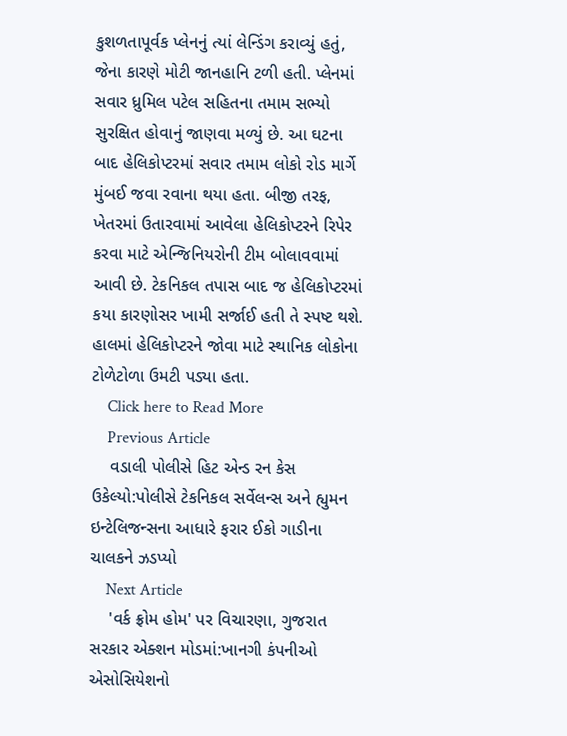કુશળતાપૂર્વક પ્લેનનું ત્યાં લેન્ડિંગ કરાવ્યું હતું, જેના કારણે મોટી જાનહાનિ ટળી હતી. પ્લેનમાં સવાર ધ્રુમિલ પટેલ સહિતના તમામ સભ્યો સુરક્ષિત હોવાનું જાણવા મળ્યું છે. આ ઘટના બાદ હેલિકોપ્ટરમાં સવાર તમામ લોકો રોડ માર્ગે મુંબઈ જવા રવાના થયા હતા. બીજી તરફ, ખેતરમાં ઉતારવામાં આવેલા હેલિકોપ્ટરને રિપેર કરવા માટે એન્જિનિયરોની ટીમ બોલાવવામાં આવી છે. ટેકનિકલ તપાસ બાદ જ હેલિકોપ્ટરમાં કયા કારણોસર ખામી સર્જાઈ હતી તે સ્પષ્ટ થશે. હાલમાં હેલિકોપ્ટરને જોવા માટે સ્થાનિક લોકોના ટોળેટોળા ઉમટી પડ્યા હતા.
    Click here to Read More
    Previous Article
    વડાલી પોલીસે હિટ એન્ડ રન કેસ ઉકેલ્યો:પોલીસે ટેકનિકલ સર્વેલન્સ અને હ્યુમન ઇન્ટેલિજન્સના આધારે ફરાર ઈકો ગાડીના ચાલકને ઝડપ્યો
    Next Article
    'વર્ક ફ્રોમ હોમ' પર વિચારણા, ગુજરાત સરકાર એક્શન મોડમાં:ખાનગી કંપનીઓ એસોસિયેશનો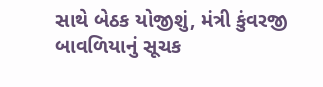સાથે બેઠક યોજીશું, મંત્રી કુંવરજી બાવળિયાનું સૂચક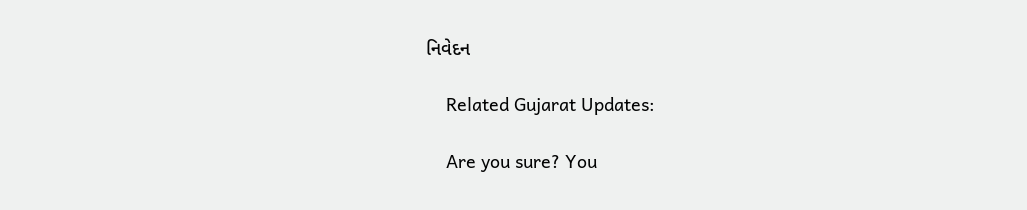નિવેદન

    Related Gujarat Updates:

    Are you sure? You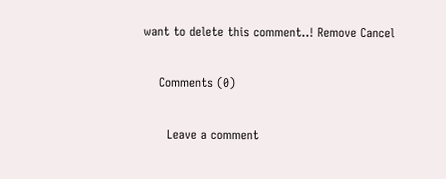want to delete this comment..! Remove Cancel

    Comments (0)

      Leave a comment